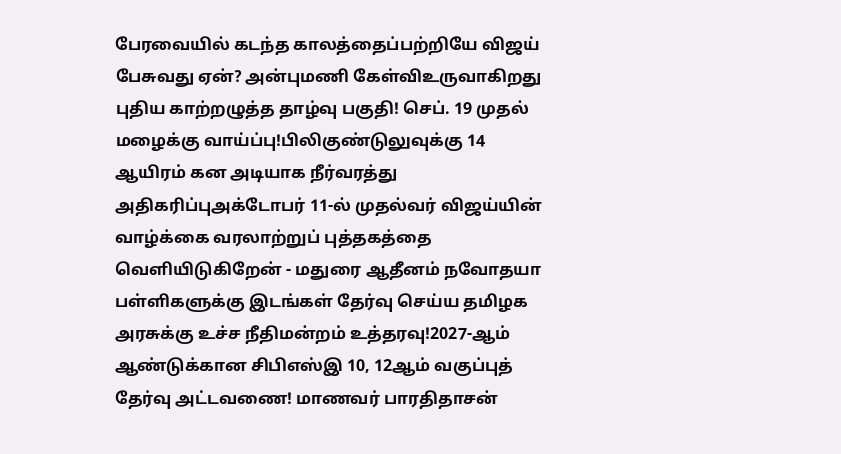பேரவையில் கடந்த காலத்தைப்பற்றியே விஜய் பேசுவது ஏன்? அன்புமணி கேள்விஉருவாகிறது புதிய காற்றழுத்த தாழ்வு பகுதி! செப். 19 முதல் மழைக்கு வாய்ப்பு!பிலிகுண்டுலுவுக்கு 14 ஆயிரம் கன அடியாக நீர்வரத்து அதிகரிப்புஅக்டோபர் 11-ல் முதல்வர் விஜய்யின் வாழ்க்கை வரலாற்றுப் புத்தகத்தை வெளியிடுகிறேன் - மதுரை ஆதீனம் நவோதயா பள்ளிகளுக்கு இடங்கள் தேர்வு செய்ய தமிழக அரசுக்கு உச்ச நீதிமன்றம் உத்தரவு!2027-ஆம் ஆண்டுக்கான சிபிஎஸ்இ 10, 12ஆம் வகுப்புத் தேர்வு அட்டவணை! மாணவர் பாரதிதாசன்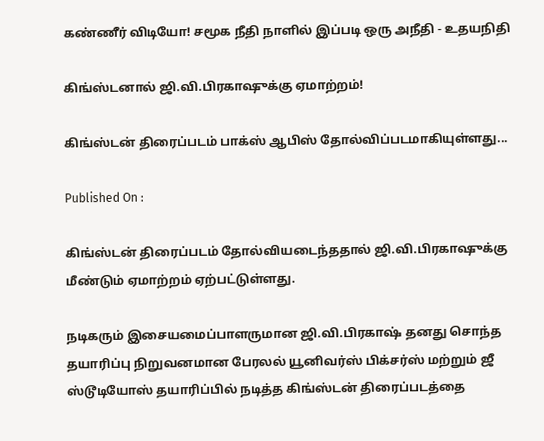கண்ணீர் விடியோ! சமூக நீதி நாளில் இப்படி ஒரு அநீதி - உதயநிதி

கிங்ஸ்டனால் ஜி.வி.பிரகாஷுக்கு ஏமாற்றம்!

கிங்ஸ்டன் திரைப்படம் பாக்ஸ் ஆபிஸ் தோல்விப்படமாகியுள்ளது...

Published On :

கிங்ஸ்டன் திரைப்படம் தோல்வியடைந்ததால் ஜி.வி.பிரகாஷுக்கு மீண்டும் ஏமாற்றம் ஏற்பட்டுள்ளது.

நடிகரும் இசையமைப்பாளருமான ஜி.வி.பிரகாஷ் தனது சொந்த தயாரிப்பு நிறுவனமான பேரலல் யூனிவர்ஸ் பிக்சர்ஸ் மற்றும் ஜீ ஸ்டூடியோஸ் தயாரிப்பில் நடித்த கிங்ஸ்டன் திரைப்படத்தை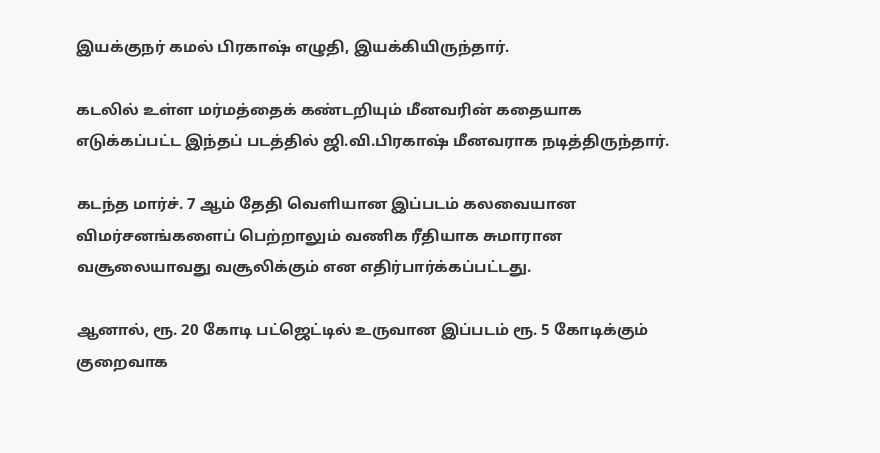இயக்குநர் கமல் பிரகாஷ் எழுதி, இயக்கியிருந்தார்.

கடலில் உள்ள மர்மத்தைக் கண்டறியும் மீனவரின் கதையாக எடுக்கப்பட்ட இந்தப் படத்தில் ஜி.வி.பிரகாஷ் மீனவராக நடித்திருந்தார்.

கடந்த மார்ச். 7 ஆம் தேதி வெளியான இப்படம் கலவையான விமர்சனங்களைப் பெற்றாலும் வணிக ரீதியாக சுமாரான வசூலையாவது வசூலிக்கும் என எதிர்பார்க்கப்பட்டது.

ஆனால், ரூ. 20 கோடி பட்ஜெட்டில் உருவான இப்படம் ரூ. 5 கோடிக்கும் குறைவாக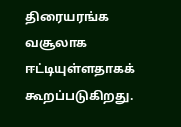திரையரங்க வசூலாக ஈட்டியுள்ளதாகக் கூறப்படுகிறது.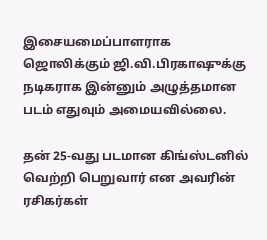இசையமைப்பாளராக ஜொலிக்கும் ஜி.வி.பிரகாஷுக்கு நடிகராக இன்னும் அழுத்தமான படம் எதுவும் அமையவில்லை.

தன் 25-வது படமான கிங்ஸ்டனில் வெற்றி பெறுவார் என அவரின் ரசிகர்கள்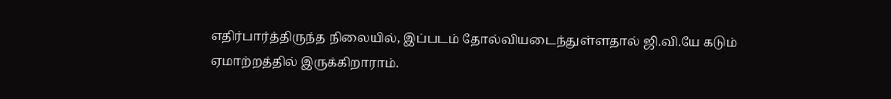எதிர்பார்த்திருந்த நிலையில், இப்படம் தோல்வியடைந்துள்ளதால் ஜி.வி.யே கடும் ஏமாற்றத்தில் இருக்கிறாராம்.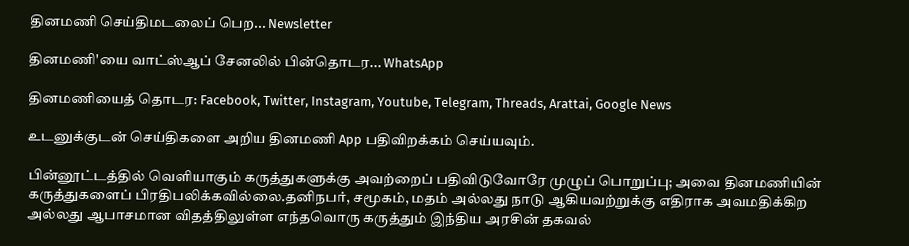தினமணி செய்திமடலைப் பெற... Newsletter

தினமணி'யை வாட்ஸ்ஆப் சேனலில் பின்தொடர... WhatsApp

தினமணியைத் தொடர: Facebook, Twitter, Instagram, Youtube, Telegram, Threads, Arattai, Google News

உடனுக்குடன் செய்திகளை அறிய தினமணி App பதிவிறக்கம் செய்யவும்.

பின்னூட்டத்தில் வெளியாகும் கருத்துகளுக்கு அவற்றைப் பதிவிடுவோரே முழுப் பொறுப்பு; அவை தினமணியின் கருத்துகளைப் பிரதிபலிக்கவில்லை.தனிநபர், சமூகம், மதம் அல்லது நாடு ஆகியவற்றுக்கு எதிராக அவமதிக்கிற அல்லது ஆபாசமான விதத்திலுள்ள எந்தவொரு கருத்தும் இந்திய அரசின் தகவல்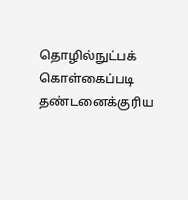தொழில்நுட்பக் கொள்கைப்படி தண்டனைக்குரிய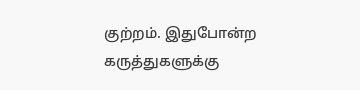குற்றம். இதுபோன்ற கருத்துகளுக்கு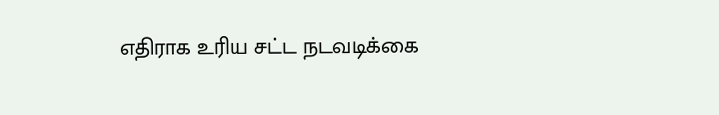எதிராக உரிய சட்ட நடவடிக்கை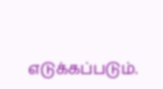எடுக்கப்படும்.